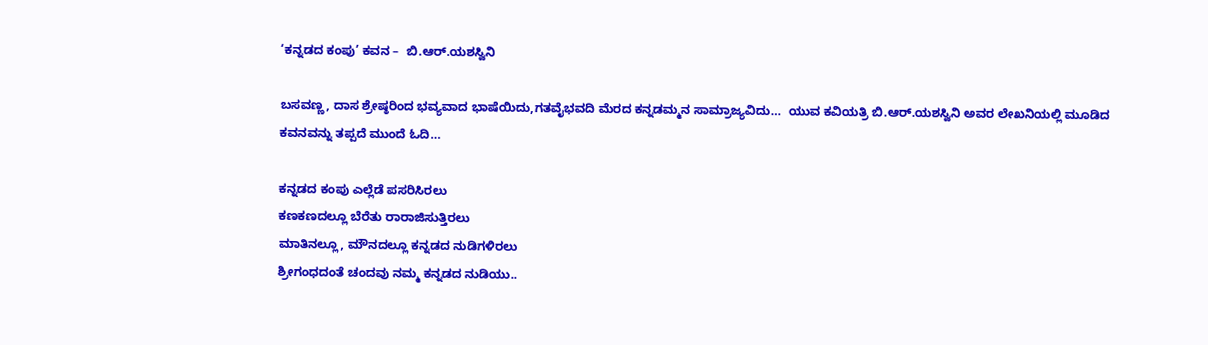‘ಕನ್ನಡದ ಕಂಪು’ ಕವನ –  ಬಿ.ಆರ್.ಯಶಸ್ವಿನಿ

ಬಸವಣ್ಣ, ದಾಸ ಶ್ರೇಷ್ಠರಿಂದ ಭವ್ಯವಾದ ಭಾಷೆಯಿದು,ಗತವೈಭವದಿ ಮೆರದ ಕನ್ನಡಮ್ಮನ ಸಾಮ್ರಾಜ್ಯವಿದು…  ಯುವ ಕವಿಯತ್ರಿ ಬಿ.ಆರ್.ಯಶಸ್ವಿನಿ ಅವರ ಲೇಖನಿಯಲ್ಲಿ ಮೂಡಿದ ಕವನವನ್ನು ತಪ್ಪದೆ ಮುಂದೆ ಓದಿ…

ಕನ್ನಡದ ಕಂಪು ಎಲ್ಲೆಡೆ ಪಸರಿಸಿರಲು
ಕಣಕಣದಲ್ಲೂ ಬೆರೆತು ರಾರಾಜಿಸುತ್ತಿರಲು
ಮಾತಿನಲ್ಲೂ, ಮೌನದಲ್ಲೂ ಕನ್ನಡದ ನುಡಿಗಳಿರಲು
ಶ್ರೀಗಂಧದಂತೆ ಚಂದವು ನಮ್ಮ ಕನ್ನಡದ ನುಡಿಯು..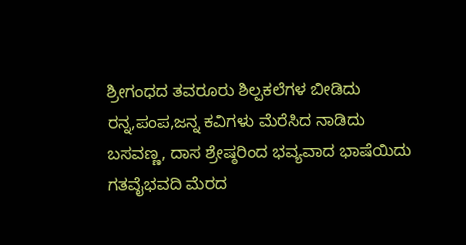ಶ್ರೀಗಂಧದ ತವರೂರು ಶಿಲ್ಪಕಲೆಗಳ ಬೀಡಿದು
ರನ್ನ,ಪಂಪ,ಜನ್ನ ಕವಿಗಳು ಮೆರೆಸಿದ ನಾಡಿದು
ಬಸವಣ್ಣ, ದಾಸ ಶ್ರೇಷ್ಠರಿಂದ ಭವ್ಯವಾದ ಭಾಷೆಯಿದು
ಗತವೈಭವದಿ ಮೆರದ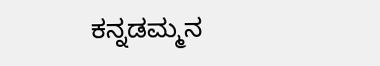ಕನ್ನಡಮ್ಮನ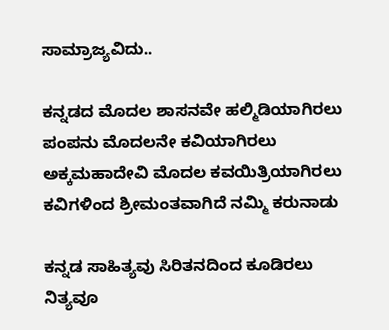ಸಾಮ್ರಾಜ್ಯವಿದು..

ಕನ್ನಡದ ಮೊದಲ ಶಾಸನವೇ ಹಲ್ಮಿಡಿಯಾಗಿರಲು
ಪಂಪನು ಮೊದಲನೇ ಕವಿಯಾಗಿರಲು
ಅಕ್ಕಮಹಾದೇವಿ ಮೊದಲ ಕವಯಿತ್ರಿಯಾಗಿರಲು
ಕವಿಗಳಿಂದ ಶ್ರೀಮಂತವಾಗಿದೆ ನಮ್ಮಿ ಕರುನಾಡು

ಕನ್ನಡ ಸಾಹಿತ್ಯವು ಸಿರಿತನದಿಂದ ಕೂಡಿರಲು
ನಿತ್ಯವೂ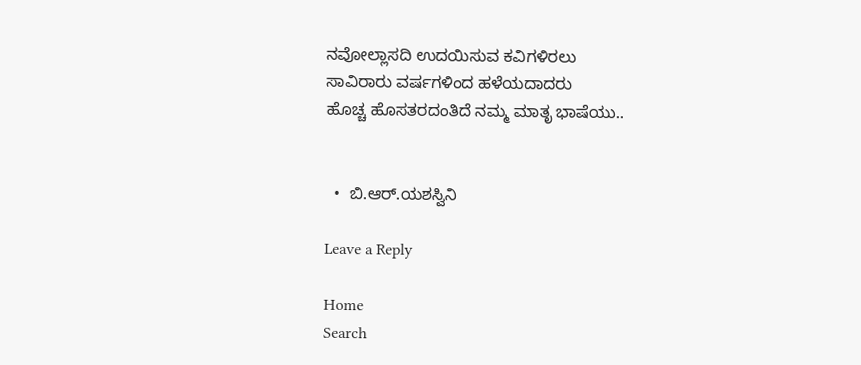ನವೋಲ್ಲಾಸದಿ ಉದಯಿಸುವ ಕವಿಗಳಿರಲು
ಸಾವಿರಾರು ವರ್ಷಗಳಿಂದ ಹಳೆಯದಾದರು
ಹೊಚ್ಚ ಹೊಸತರದಂತಿದೆ ನಮ್ಮ ಮಾತೃ ಭಾಷೆಯು..


  •  ಬಿ.ಆರ್.ಯಶಸ್ವಿನಿ

Leave a Reply

Home
Search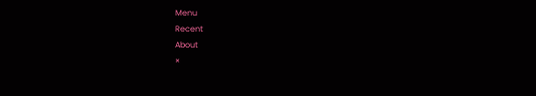Menu
Recent
About
×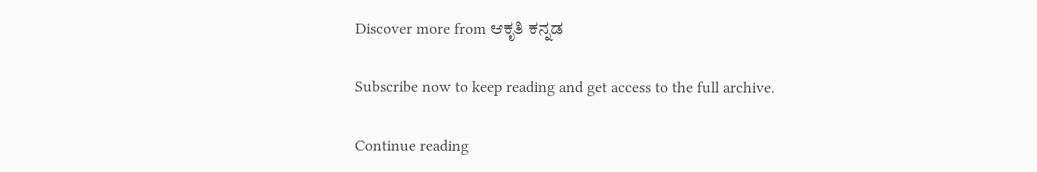Discover more from ಆಕೃತಿ ಕನ್ನಡ

Subscribe now to keep reading and get access to the full archive.

Continue reading